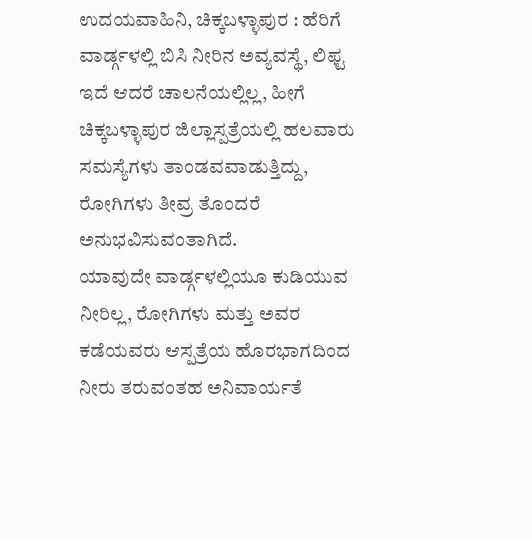ಉದಯವಾಹಿನಿ, ಚಿಕ್ಕಬಳ್ಳಾಪುರ : ಹೆರಿಗೆ ವಾರ್ಡ್ಗಳಲ್ಲಿ ಬಿಸಿ ನೀರಿನ ಅವ್ಯವಸ್ಥೆ, ಲಿಫ್ಟ ಇದೆ ಆದರೆ ಚಾಲನೆಯಲ್ಲಿಲ್ಲ, ಹೀಗೆ ಚಿಕ್ಕಬಳ್ಳಾಪುರ ಜಿಲ್ಲಾಸ್ಪತ್ರೆಯಲ್ಲಿ ಹಲವಾರು ಸಮಸ್ಯೆಗಳು ತಾಂಡವವಾಡುತ್ತಿದ್ದು, ರೋಗಿಗಳು ತೀವ್ರ ತೊಂದರೆ ಅನುಭವಿಸುವಂತಾಗಿದೆ.
ಯಾವುದೇ ವಾರ್ಡ್ಗಳಲ್ಲಿಯೂ ಕುಡಿಯುವ ನೀರಿಲ್ಲ, ರೋಗಿಗಳು ಮತ್ತು ಅವರ ಕಡೆಯವರು ಆಸ್ಪತ್ರೆಯ ಹೊರಭಾಗದಿಂದ ನೀರು ತರುವಂತಹ ಅನಿವಾರ್ಯತೆ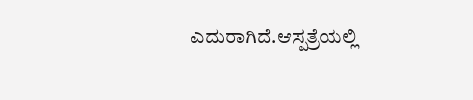ಎದುರಾಗಿದೆ.ಆಸ್ಪತ್ರೆಯಲ್ಲಿ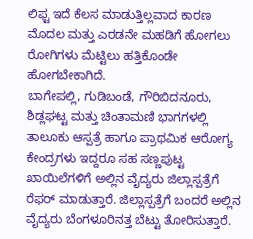ಲಿಫ್ಟ ಇದೆ ಕೆಲಸ ಮಾಡುತ್ತಿಲ್ಲವಾದ ಕಾರಣ ಮೊದಲ ಮತ್ತು ಎರಡನೇ ಮಹಡಿಗೆ ಹೋಗಲು ರೋಗಿಗಳು ಮೆಟ್ಟಿಲು ಹತ್ತಿಕೊಂಡೇ ಹೋಗಬೇಕಾಗಿದೆ.
ಬಾಗೇಪಲ್ಲಿ, ಗುಡಿಬಂಡೆ, ಗೌರಿಬಿದನೂರು, ಶಿಡ್ಲಘಟ್ಟ ಮತ್ತು ಚಿಂತಾಮಣಿ ಭಾಗಗಳಲ್ಲಿ ತಾಲೂಕು ಆಸ್ಪತ್ರೆ ಹಾಗೂ ಪ್ರಾಥಮಿಕ ಆರೋಗ್ಯ ಕೇಂದ್ರಗಳು ಇದ್ದರೂ ಸಹ ಸಣ್ಣಪುಟ್ಟ ಖಾಯಿಲೆಗಳಿಗೆ ಅಲ್ಲಿನ ವೈದ್ಯರು ಜಿಲ್ಲಾಸ್ಪತ್ರೆಗೆ ರೆಫರ್ ಮಾಡುತ್ತಾರೆ. ಜಿಲ್ಲಾಸ್ಪತ್ರೆಗೆ ಬಂದರೆ ಅಲ್ಲಿನ ವೈದ್ಯರು ಬೆಂಗಳೂರಿನತ್ತ ಬೆಟ್ಟು ತೋರಿಸುತ್ತಾರೆ.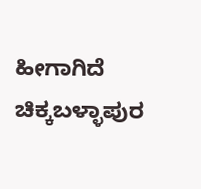ಹೀಗಾಗಿದೆ ಚಿಕ್ಕಬಳ್ಳಾಪುರ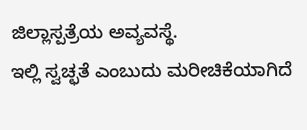ಜಿಲ್ಲಾಸ್ಪತ್ರೆಯ ಅವ್ಯವಸ್ಥೆ.
ಇಲ್ಲಿ ಸ್ವಚ್ಛತೆ ಎಂಬುದು ಮರೀಚಿಕೆಯಾಗಿದೆ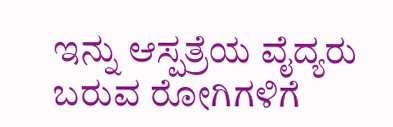ಇನ್ನು ಆಸ್ಪತ್ರೆಯ ವೈದ್ಯರು ಬರುವ ರೋಗಿಗಳಿಗೆ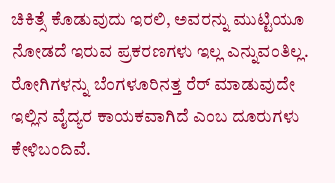ಚಿಕಿತ್ಸೆ ಕೊಡುವುದು ಇರಲಿ, ಅವರನ್ನು ಮುಟ್ಟಿಯೂ ನೋಡದೆ ಇರುವ ಪ್ರಕರಣಗಳು ಇಲ್ಲ ಎನ್ನುವಂತಿಲ್ಲ. ರೋಗಿಗಳನ್ನು ಬೆಂಗಳೂರಿನತ್ತ ರೆರ್ ಮಾಡುವುದೇ ಇಲ್ಲಿನ ವೈದ್ಯರ ಕಾಯಕವಾಗಿದೆ ಎಂಬ ದೂರುಗಳು ಕೇಳಿಬಂದಿವೆ.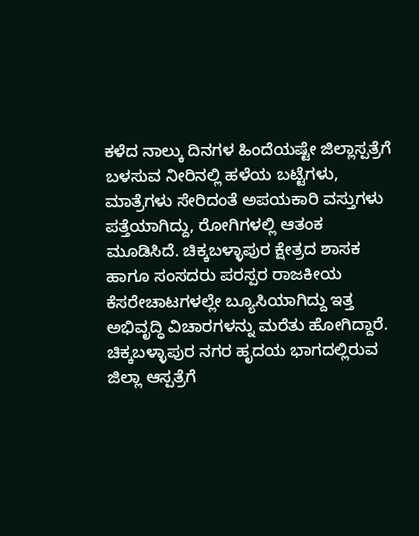ಕಳೆದ ನಾಲ್ಕು ದಿನಗಳ ಹಿಂದೆಯಷ್ಟೇ ಜಿಲ್ಲಾಸ್ಪತ್ರೆಗೆ ಬಳಸುವ ನೀರಿನಲ್ಲಿ ಹಳೆಯ ಬಟ್ಟೆಗಳು, ಮಾತ್ರೆಗಳು ಸೇರಿದಂತೆ ಅಪಯಕಾರಿ ವಸ್ತುಗಳು ಪತ್ತೆಯಾಗಿದ್ದು, ರೋಗಿಗಳಲ್ಲಿ ಆತಂಕ ಮೂಡಿಸಿದೆ. ಚಿಕ್ಕಬಳ್ಳಾಪುರ ಕ್ಷೇತ್ರದ ಶಾಸಕ ಹಾಗೂ ಸಂಸದರು ಪರಸ್ಪರ ರಾಜಕೀಯ ಕೆಸರೇಚಾಟಗಳಲ್ಲೇ ಬ್ಯೂಸಿಯಾಗಿದ್ದು ಇತ್ತ ಅಭಿವೃದ್ಧಿ ವಿಚಾರಗಳನ್ನು ಮರೆತು ಹೋಗಿದ್ದಾರೆ.
ಚಿಕ್ಕಬಳ್ಳಾಪುರ ನಗರ ಹೃದಯ ಭಾಗದಲ್ಲಿರುವ ಜಿಲ್ಲಾ ಆಸ್ಪತ್ರೆಗೆ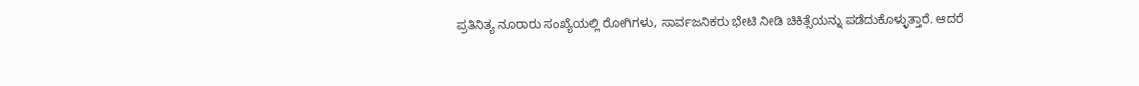ಪ್ರತಿನಿತ್ಯ ನೂರಾರು ಸಂಖ್ಯೆಯಲ್ಲಿ ರೋಗಿಗಳು, ಸಾರ್ವಜನಿಕರು ಭೇಟಿ ನೀಡಿ ಚಿಕಿತ್ಸೆಯನ್ನು ಪಡೆದುಕೊಳ್ಳುತ್ತಾರೆ. ಆದರೆ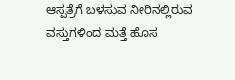ಆಸ್ಪತ್ರೆಗೆ ಬಳಸುವ ನೀರಿನಲ್ಲಿರುವ ವಸ್ತುಗಳಿಂದ ಮತ್ತೆ ಹೊಸ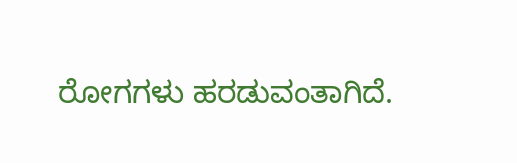ರೋಗಗಳು ಹರಡುವಂತಾಗಿದೆ.